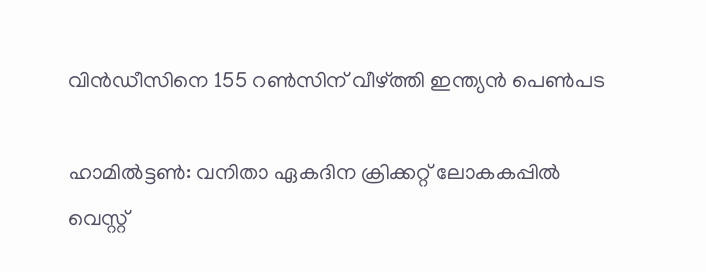വിന്‍ഡീസിനെ 155 റണ്‍സിന് വീഴ്ത്തി ഇന്ത്യന്‍ പെണ്‍പട

ഹാമില്‍ട്ടണ്‍: വനിതാ ഏകദിന ക്രിക്കറ്റ് ലോകകപ്പില്‍ വെസ്റ്റ്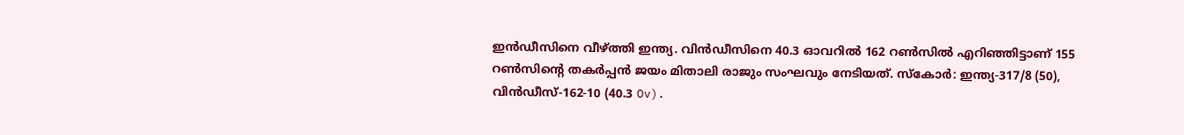ഇന്‍ഡീസിനെ വീഴ്ത്തി ഇന്ത്യ. വിന്‍ഡീസിനെ 40.3 ഓവറില്‍ 162 റണ്‍സില്‍ എറിഞ്ഞിട്ടാണ് 155 റണ്‍സിന്റെ തകര്‍പ്പന്‍ ജയം മിതാലി രാജും സംഘവും നേടിയത്. സ്‌കോര്‍: ഇന്ത്യ-317/8 (50), വിന്‍ഡീസ്-162-10 (40.3 Ov).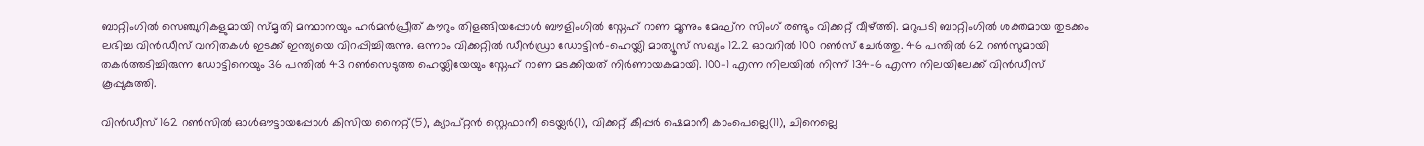ബാറ്റിംഗില്‍ സെഞ്ചുറികളുമായി സ്മൃതി മന്ഥാനയും ഹര്‍മന്‍പ്രീത് കൗറും തിളങ്ങിയപ്പോള്‍ ബൗളിംഗില്‍ സ്നേഹ് റാണ മൂന്നും മേഘ്ന സിംഗ് രണ്ടും വിക്കറ്റ് വീഴ്ത്തി. മറുപടി ബാറ്റിംഗില്‍ ശക്തമായ തുടക്കം ലഭിച്ച വിന്‍ഡീസ് വനിതകള്‍ ഇടക്ക് ഇന്ത്യയെ വിറപ്പിച്ചിരുന്നു. ഒന്നാം വിക്കറ്റില്‍ ഡീന്‍ഡ്രാ ഡോട്ടിന്‍-ഹെയ്ലി മാത്യൂസ് സഖ്യം 12.2 ഓവറില്‍ 100 റണ്‍സ് ചേര്‍ത്തു. 46 പന്തില്‍ 62 റണ്‍സുമായി തകര്‍ത്തടിച്ചിരുന്ന ഡോട്ടിനെയും 36 പന്തില്‍ 43 റണ്‍സെടുത്ത ഹെയ്ലിയേയും സ്നേഹ് റാണ മടക്കിയത് നിര്‍ണായകമായി. 100-1 എന്ന നിലയില്‍ നിന്ന് 134-6 എന്ന നിലയിലേക്ക് വിന്‍ഡീസ് കൂപ്പുകുത്തി.

വിന്‍ഡീസ് 162 റണ്‍സില്‍ ഓള്‍ഔട്ടായപ്പോള്‍ കിസിയ നൈറ്റ്(5), ക്യാപ്റ്റന്‍ സ്റ്റെഫാനീ ടെയ്ലര്‍(1), വിക്കറ്റ് കീപ്പര്‍ ഷെമാനീ കാംപെല്ലെ(11), ചിനെല്ലെ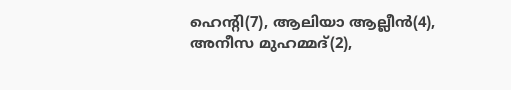ഹെന്റി(7), ആലിയാ ആല്ലീന്‍(4), അനീസ മുഹമ്മദ്(2),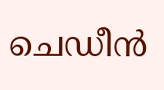ചെഡീന്‍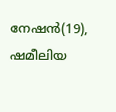നേഷന്‍(19), ഷമീലിയ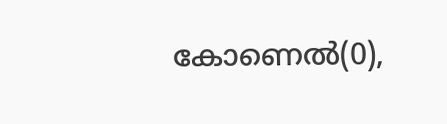കോണെല്‍(0),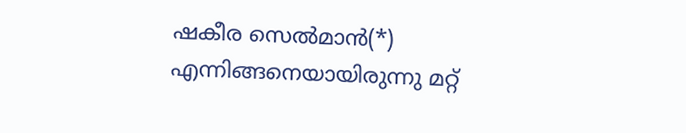ഷകീര സെല്‍മാന്‍(*) എന്നിങ്ങനെയായിരുന്നു മറ്റ്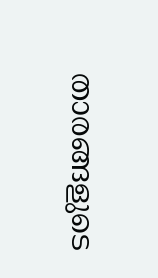താരങ്ങളുടെ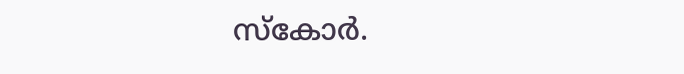സ്‌കോര്‍.